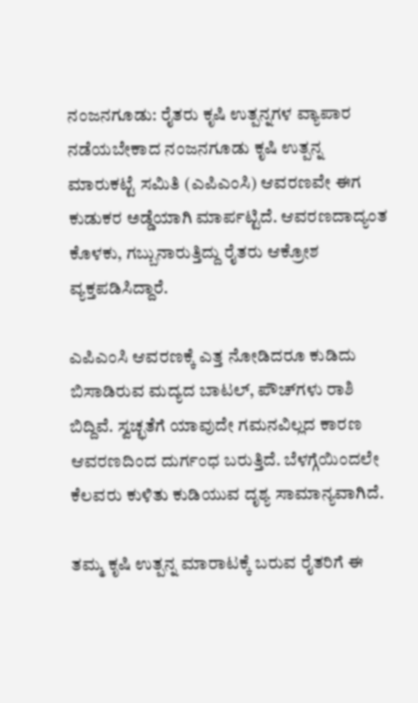ನಂಜನಗೂಡು: ರೈತರು ಕೃಷಿ ಉತ್ಪನ್ನಗಳ ವ್ಯಾಪಾರ ನಡೆಯಬೇಕಾದ ನಂಜನಗೂಡು ಕೃಷಿ ಉತ್ಪನ್ನ ಮಾರುಕಟ್ಟೆ ಸಮಿತಿ (ಎಪಿಎಂಸಿ) ಆವರಣವೇ ಈಗ ಕುಡುಕರ ಅಡ್ಡೆಯಾಗಿ ಮಾರ್ಪಟ್ಟಿದೆ. ಆವರಣದಾದ್ಯಂತ ಕೊಳಕು, ಗಬ್ಬುನಾರುತ್ತಿದ್ದು ರೈತರು ಆಕ್ರೋಶ ವ್ಯಕ್ತಪಡಿಸಿದ್ದಾರೆ.

ಎಪಿಎಂಸಿ ಆವರಣಕ್ಕೆ ಎತ್ತ ನೋಡಿದರೂ ಕುಡಿದು ಬಿಸಾಡಿರುವ ಮದ್ಯದ ಬಾಟಲ್, ಪೌಚ್‌ಗಳು ರಾಶಿ ಬಿದ್ದಿವೆ. ಸ್ವಚ್ಛತೆಗೆ ಯಾವುದೇ ಗಮನವಿಲ್ಲದ ಕಾರಣ ಆವರಣದಿಂದ ದುರ್ಗಂಧ ಬರುತ್ತಿದೆ. ಬೆಳಗ್ಗೆಯಿಂದಲೇ ಕೆಲವರು ಕುಳಿತು ಕುಡಿಯುವ ದೃಶ್ಯ ಸಾಮಾನ್ಯವಾಗಿದೆ.

ತಮ್ಮ ಕೃಷಿ ಉತ್ಪನ್ನ ಮಾರಾಟಕ್ಕೆ ಬರುವ ರೈತರಿಗೆ ಈ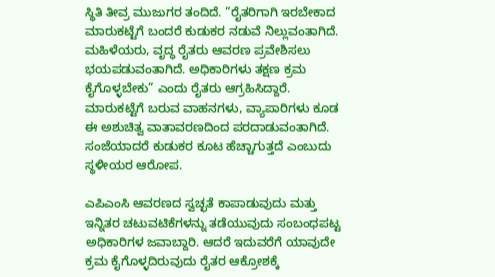ಸ್ಥಿತಿ ತೀವ್ರ ಮುಜುಗರ ತಂದಿದೆ. “ರೈತರಿಗಾಗಿ ಇರಬೇಕಾದ ಮಾರುಕಟ್ಟೆಗೆ ಬಂದರೆ ಕುಡುಕರ ನಡುವೆ ನಿಲ್ಲುವಂತಾಗಿದೆ. ಮಹಿಳೆಯರು, ವೃದ್ಧ ರೈತರು ಆವರಣ ಪ್ರವೇಶಿಸಲು ಭಯಪಡುವಂತಾಗಿದೆ. ಅಧಿಕಾರಿಗಳು ತಕ್ಷಣ ಕ್ರಮ ಕೈಗೊಳ್ಳಬೇಕು” ಎಂದು ರೈತರು ಆಗ್ರಹಿಸಿದ್ದಾರೆ. ಮಾರುಕಟ್ಟೆಗೆ ಬರುವ ವಾಹನಗಳು, ವ್ಯಾಪಾರಿಗಳು ಕೂಡ ಈ ಅಶುಚಿತ್ವ ವಾತಾವರಣದಿಂದ ಪರದಾಡುವಂತಾಗಿದೆ. ಸಂಜೆಯಾದರೆ ಕುಡುಕರ ಕೂಟ ಹೆಚ್ಚಾಗುತ್ತದೆ ಎಂಬುದು ಸ್ಥಳೀಯರ ಆರೋಪ.

ಎಪಿಎಂಸಿ ಆವರಣದ ಸ್ವಚ್ಛತೆ ಕಾಪಾಡುವುದು ಮತ್ತು ಇನ್ನಿತರ ಚಟುವಟಿಕೆಗಳನ್ನು ತಡೆಯುವುದು ಸಂಬಂಧಪಟ್ಟ ಅಧಿಕಾರಿಗಳ ಜವಾಬ್ದಾರಿ. ಆದರೆ ಇದುವರೆಗೆ ಯಾವುದೇ ಕ್ರಮ ಕೈಗೊಳ್ಳದಿರುವುದು ರೈತರ ಆಕ್ರೋಶಕ್ಕೆ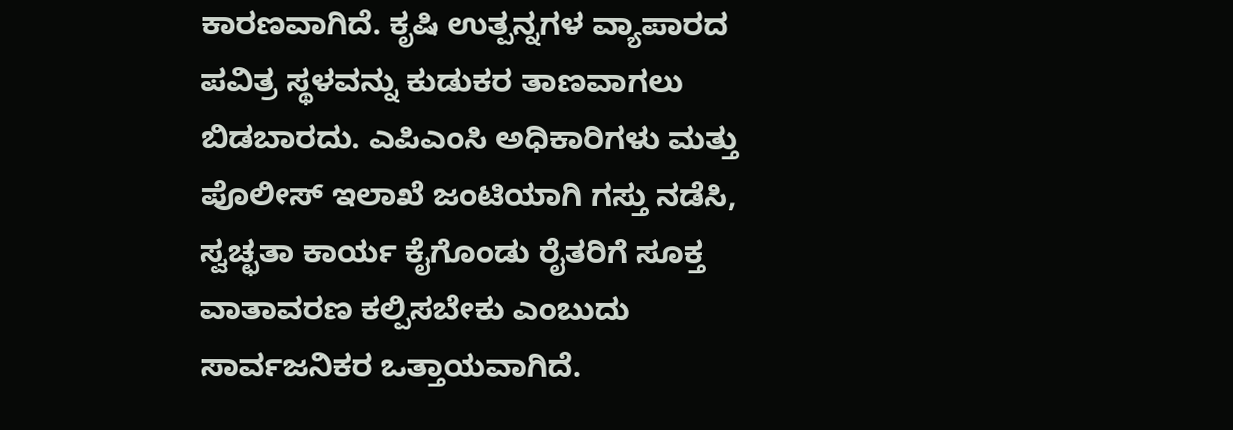ಕಾರಣವಾಗಿದೆ. ಕೃಷಿ ಉತ್ಪನ್ನಗಳ ವ್ಯಾಪಾರದ ಪವಿತ್ರ ಸ್ಥಳವನ್ನು ಕುಡುಕರ ತಾಣವಾಗಲು ಬಿಡಬಾರದು. ಎಪಿಎಂಸಿ ಅಧಿಕಾರಿಗಳು ಮತ್ತು ಪೊಲೀಸ್ ಇಲಾಖೆ ಜಂಟಿಯಾಗಿ ಗಸ್ತು ನಡೆಸಿ, ಸ್ವಚ್ಛತಾ ಕಾರ್ಯ ಕೈಗೊಂಡು ರೈತರಿಗೆ ಸೂಕ್ತ ವಾತಾವರಣ ಕಲ್ಪಿಸಬೇಕು ಎಂಬುದು ಸಾರ್ವಜನಿಕರ ಒತ್ತಾಯವಾಗಿದೆ.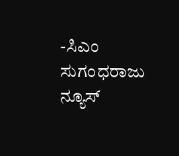-ಸಿಎಂ ಸುಗಂಧರಾಜು ನ್ಯೂಸ್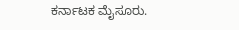ಕರ್ನಾಟಕ ಮೈಸೂರು.